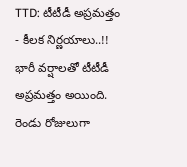TTD: టీటీడీ అప్రమత్తం - కీలక నిర్ణయాలు..!!
భారీ వర్షాలతో టీటీడీ అప్రమత్తం అయింది. రెండు రోజులుగా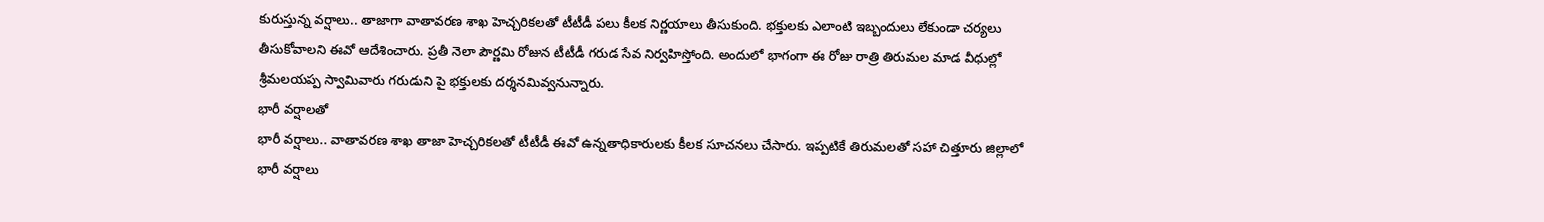కురుస్తున్న వర్షాలు.. తాజాగా వాతావరణ శాఖ హెచ్చరికలతో టీటీడీ పలు కీలక నిర్ణయాలు తీసుకుంది. భక్తులకు ఎలాంటి ఇబ్బందులు లేకుండా చర్యలు తీసుకోవాలని ఈవో ఆదేశించారు. ప్రతీ నెలా పౌర్ణమి రోజున టీటీడీ గరుడ సేవ నిర్వహిస్తోంది. అందులో భాగంగా ఈ రోజు రాత్రి తిరుమల మాడ వీధుల్లో
శ్రీమలయప్ప స్వామివారు గరుడుని పై భక్తులకు దర్శనమివ్వనున్నారు.
భారీ వర్షాలతో
భారీ వర్షాలు.. వాతావరణ శాఖ తాజా హెచ్చరికలతో టీటీడీ ఈవో ఉన్నతాధికారులకు కీలక సూచనలు చేసారు. ఇప్పటికే తిరుమలతో సహా చిత్తూరు జిల్లాలో భారీ వర్షాలు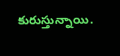కురుస్తున్నాయి.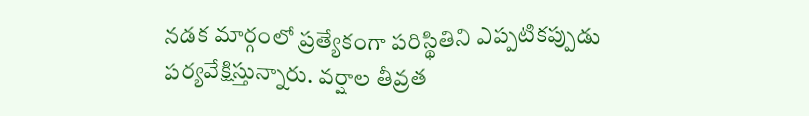నడక మార్గంలో ప్రత్యేకంగా పరిస్థితిని ఎప్పటికప్పుడు పర్యవేక్షిస్తున్నారు. వర్షాల తీవ్రత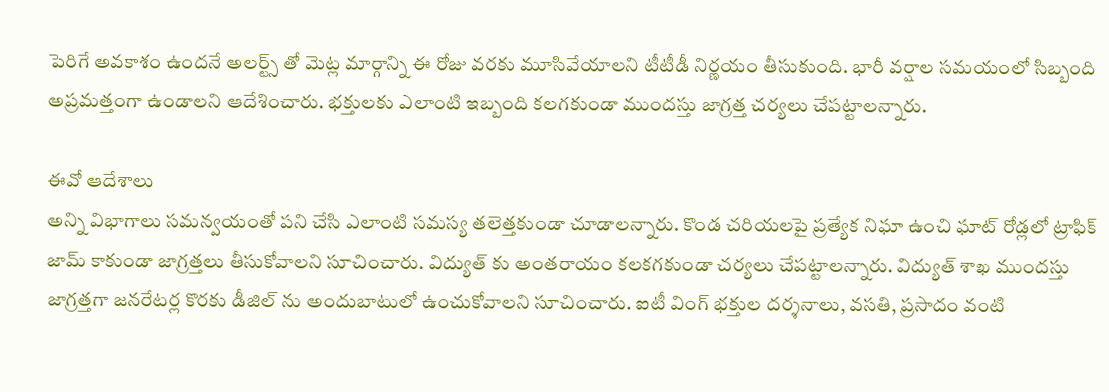పెరిగే అవకాశం ఉందనే అలర్ట్స్ తో మెట్ల మార్గాన్ని ఈ రోజు వరకు మూసివేయాలని టీటీడీ నిర్ణయం తీసుకుంది. భారీ వర్షాల సమయంలో సిబ్బంది అప్రమత్తంగా ఉండాలని ఆదేశించారు. భక్తులకు ఎలాంటి ఇబ్బంది కలగకుండా ముందస్తు జాగ్రత్త చర్యలు చేపట్టాలన్నారు.

ఈవో ఆదేశాలు
అన్ని విభాగాలు సమన్వయంతో పని చేసి ఎలాంటి సమస్య తలెత్తకుండా చూడాలన్నారు. కొండ చరియలపై ప్రత్యేక నిఘా ఉంచి ఘాట్ రోడ్లలో ట్రాఫిక్ జామ్ కాకుండా జాగ్రత్తలు తీసుకోవాలని సూచించారు. విద్యుత్ కు అంతరాయం కలకగకుండా చర్యలు చేపట్టాలన్నారు. విద్యుత్ శాఖ ముందస్తు జాగ్రత్తగా జనరేటర్ల కొరకు డీజిల్ ను అందుబాటులో ఉంచుకోవాలని సూచించారు. ఐటీ వింగ్ భక్తుల దర్శనాలు, వసతి, ప్రసాదం వంటి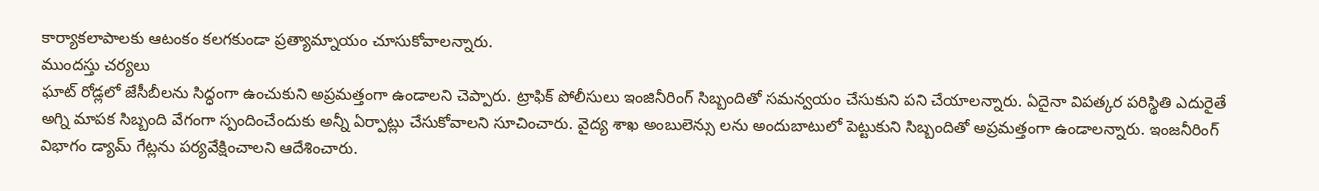కార్యాకలాపాలకు ఆటంకం కలగకుండా ప్రత్యామ్నాయం చూసుకోవాలన్నారు.
ముందస్తు చర్యలు
ఘాట్ రోడ్లలో జేసీబీలను సిద్ధంగా ఉంచుకుని అప్రమత్తంగా ఉండాలని చెప్పారు. ట్రాఫిక్ పోలీసులు ఇంజినీరింగ్ సిబ్బందితో సమన్వయం చేసుకుని పని చేయాలన్నారు. ఏదైనా విపత్కర పరిస్థితి ఎదురైతే అగ్ని మాపక సిబ్బంది వేగంగా స్పందించేందుకు అన్నీ ఏర్పాట్లు చేసుకోవాలని సూచించారు. వైద్య శాఖ అంబులెన్సు లను అందుబాటులో పెట్టుకుని సిబ్బందితో అప్రమత్తంగా ఉండాలన్నారు. ఇంజనీరింగ్ విభాగం డ్యామ్ గేట్లను పర్యవేక్షించాలని ఆదేశించారు.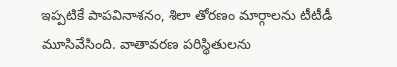ఇప్పటికే పాపవినాశనం, శిలా తోరణం మార్గాలను టీటీడీ మూసివేసింది. వాతావరణ పరిస్థితులను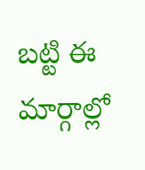బట్టి ఈ మార్గాల్లో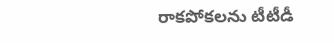రాకపోకలను టీటీడీ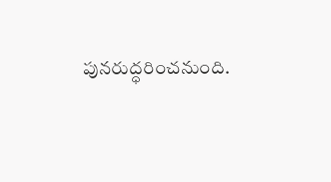పునరుద్ధరించనుంది.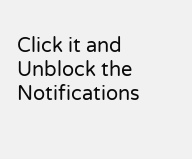Click it and Unblock the Notifications